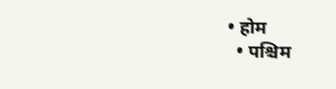• होम
  • पश्चिम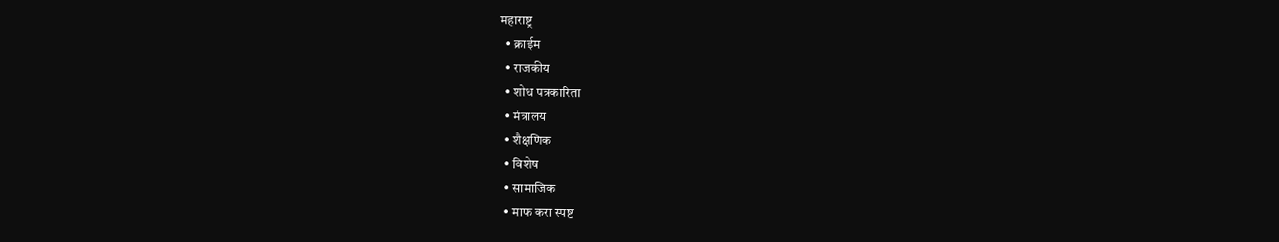महाराष्ट्र
  • क्राईम
  • राजकीय
  • शोध पत्रकारिता
  • मंत्रालय
  • शैक्षणिक
  • विशेष
  • सामाजिक
  • माफ करा स्पष्ट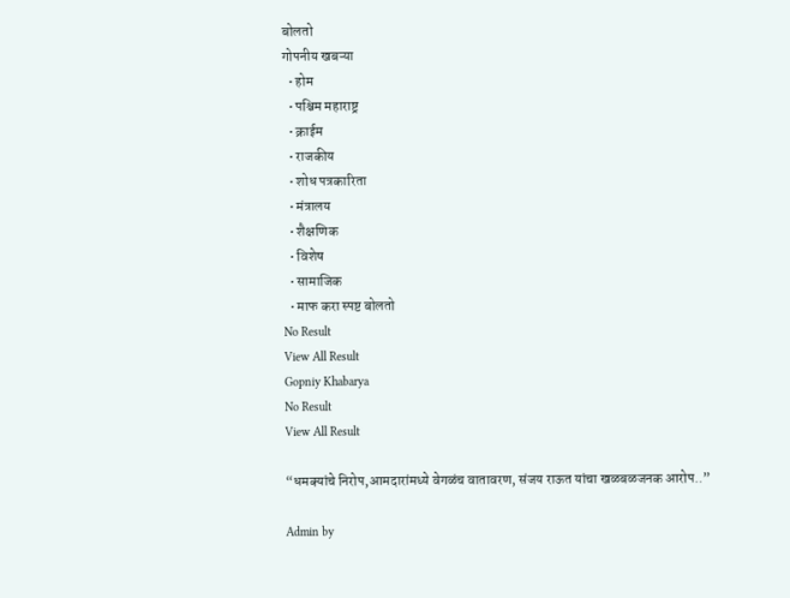बोलतो
गोपनीय खबऱ्या
  • होम
  • पश्चिम महाराष्ट्र
  • क्राईम
  • राजकीय
  • शोध पत्रकारिता
  • मंत्रालय
  • शैक्षणिक
  • विशेष
  • सामाजिक
  • माफ करा स्पष्ट बोलतो
No Result
View All Result
Gopniy Khabarya
No Result
View All Result

“धमक्यांचे निरोप,आमदारांमध्ये वेगळंच वातावरण, संजय राऊत यांचा खळबळजनक आरोप..”

Admin by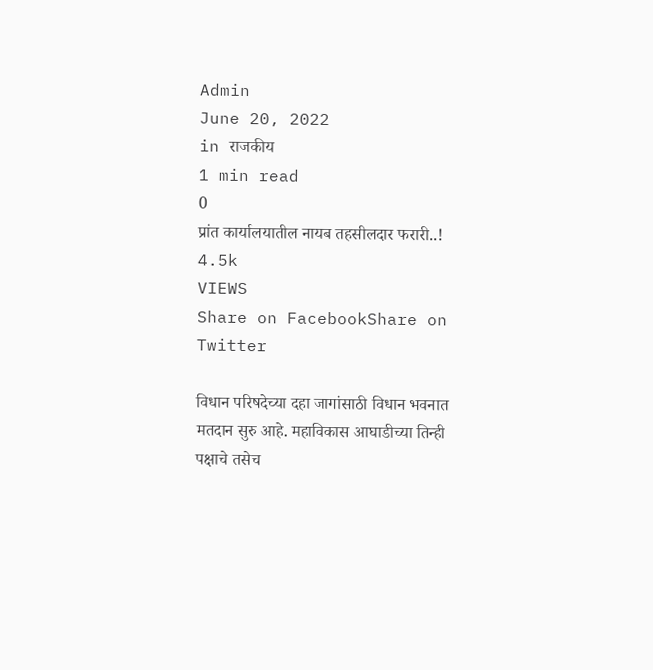Admin
June 20, 2022
in राजकीय
1 min read
0
प्रांत कार्यालयातील नायब तहसीलदार फरारी..!
4.5k
VIEWS
Share on FacebookShare on Twitter

विधान परिषदेच्या दहा जागांसाठी विधान भवनात मतदान सुरु आहे. महाविकास आघाडीच्या तिन्ही पक्षाचे तसेच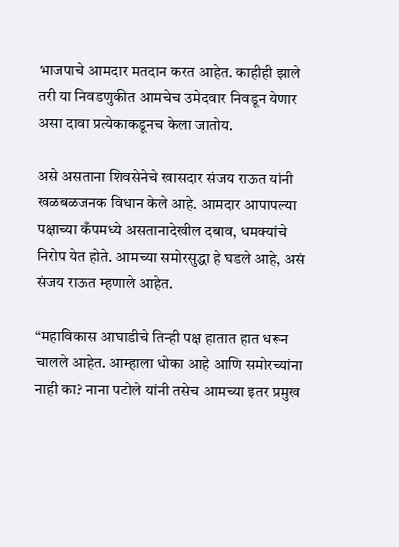भाजपाचे आमदार मतदान करत आहेत. काहीही झाले तरी या निवडणुकीत आमचेच उमेदवार निवडून येणार असा दावा प्रत्येकाकडूनच केला जातोय.

असे असताना शिवसेनेचे खासदार संजय राऊत यांनी खळबळजनक विधान केले आहे. आमदार आपापल्या पक्षाच्या कँपमध्ये असतानादेखील दबाव, धमक्यांचे निरोप येत होते. आमच्या समोरसुद्धा हे घडले आहे, असं संजय राऊत म्हणाले आहेत.

“महाविकास आघाडीचे तिन्ही पक्ष हातात हात धरून चालले आहेत. आम्हाला धोका आहे आणि समोरच्यांना नाही का? नाना पटोले यांनी तसेच आमच्या इतर प्रमुख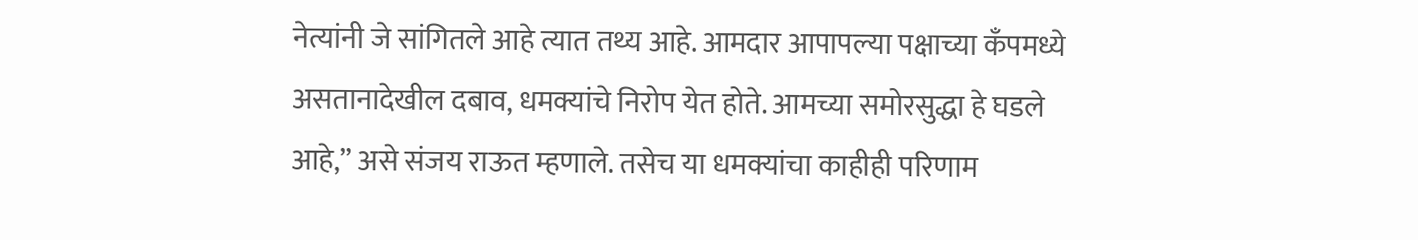नेत्यांनी जे सांगितले आहे त्यात तथ्य आहे. आमदार आपापल्या पक्षाच्या कँपमध्ये असतानादेखील दबाव, धमक्यांचे निरोप येत होते. आमच्या समोरसुद्धा हे घडले आहे,” असे संजय राऊत म्हणाले. तसेच या धमक्यांचा काहीही परिणाम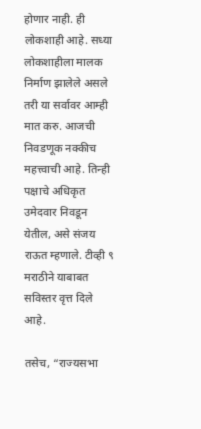होणार नाही. ही लोकशाही आहे. सध्या लोकशाहीला मालक निर्माण झालेले असले तरी या सर्वावर आम्ही मात करु. आजची निवडणूक नक्कीच महत्त्वाची आहे. तिन्ही पक्षाचे अधिकृत उमेदवार निवडून येतील, असे संजय राऊत म्हणाले. टीव्ही ९ मराठीने याबाबत सविस्तर वृत्त दिले आहे.

तसेच, “राज्यसभा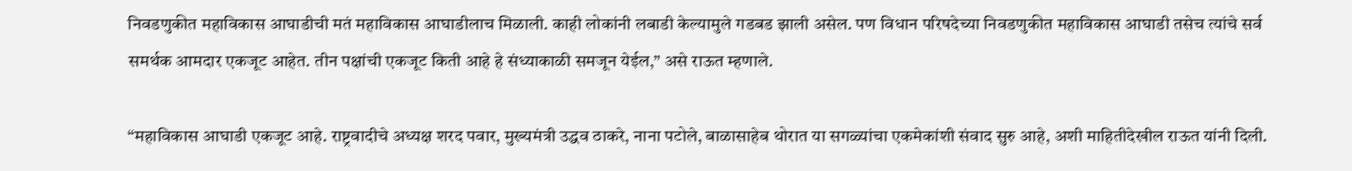निवडणुकीत महाविकास आघाडीची मतं महाविकास आघाडीलाच मिळाली. काही लोकांनी लबाडी केल्यामुले गडबड झाली असेल. पण विधान परिषदेच्या निवडणुकीत महाविकास आघाडी तसेच त्यांचे सर्व समर्थक आमदार एकजूट आहेत. तीन पक्षांची एकजूट किती आहे हे संध्याकाळी समजून येईल,” असे राऊत म्हणाले.

“महाविकास आघाडी एकजूट आहे. राष्ट्रवादीचे अध्यक्ष शरद पवार, मुख्यमंत्री उद्धव ठाकरे, नाना पटोले, बाळासाहेब थोरात या सगळ्यांचा एकमेकांशी संवाद सुरु आहे, अशी माहितीदेखील राऊत यांनी दिली.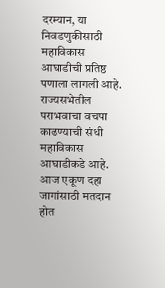दरम्यान, या निवडणुकीसाठी महाविकास आघाडीची प्रतिष्ठ पणाला लागली आहे. राज्यसभेतील पराभवाचा वचपा काढण्याची संधी महाविकास आघाडीकडे आहे. आज एकूण दहा जागांसाठी मतदान होत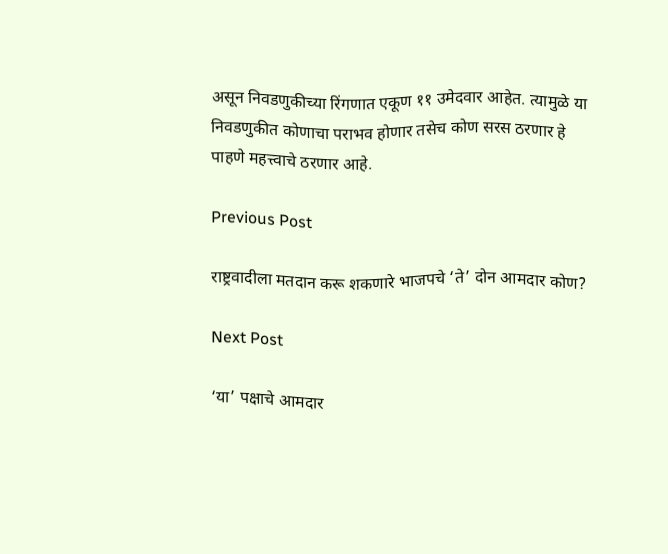असून निवडणुकीच्या रिंगणात एकूण ११ उमेदवार आहेत. त्यामुळे या निवडणुकीत कोणाचा पराभव होणार तसेच कोण सरस ठरणार हे पाहणे महत्त्वाचे ठरणार आहे.

Previous Post

राष्ट्रवादीला मतदान करू शकणारे भाजपचे ‘ते’ दोन आमदार कोण?

Next Post

‘या’ पक्षाचे आमदार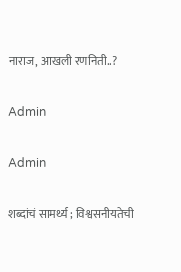नाराज, आखली रणनिती..?

Admin

Admin

शब्दांचं सामर्थ्य ; विश्वसनीयतेची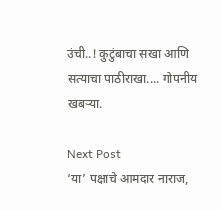उंची..! कुटुंबाचा सखा आणि सत्याचा पाठीराखा.... गोपनीय खबऱ्या.

Next Post
‘या’ पक्षाचे आमदार नाराज,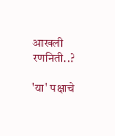आखली रणनिती..?

'या' पक्षाचे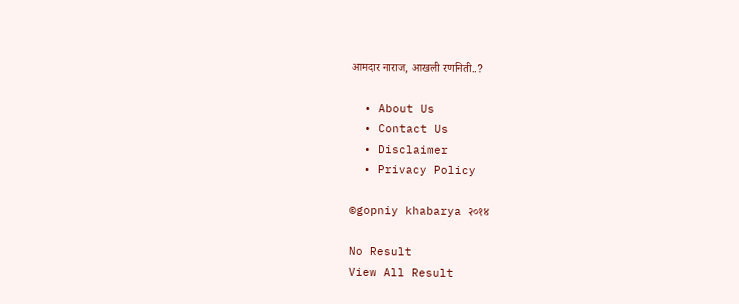आमदार नाराज, आखली रणनिती..?

  • About Us
  • Contact Us
  • Disclaimer
  • Privacy Policy

©gopniy khabarya २०१४

No Result
View All Result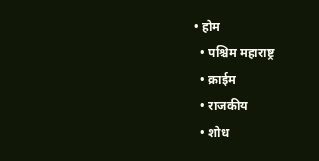• होम
  • पश्चिम महाराष्ट्र
  • क्राईम
  • राजकीय
  • शोध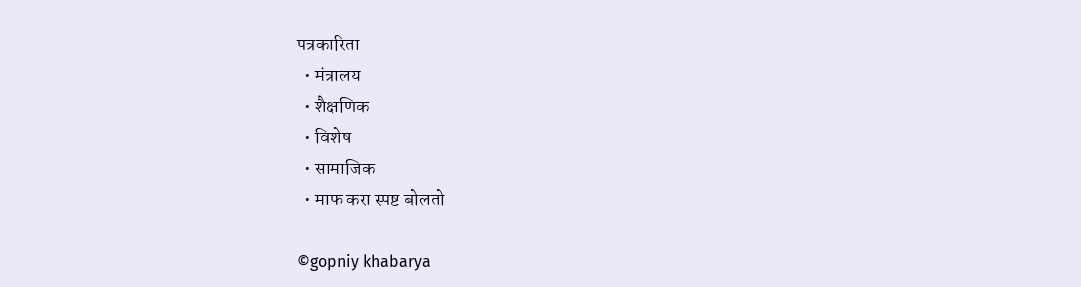पत्रकारिता
  • मंत्रालय
  • शैक्षणिक
  • विशेष
  • सामाजिक
  • माफ करा स्पष्ट बोलतो

©gopniy khabarya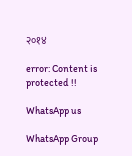२०१४

error: Content is protected !!

WhatsApp us

WhatsApp Group